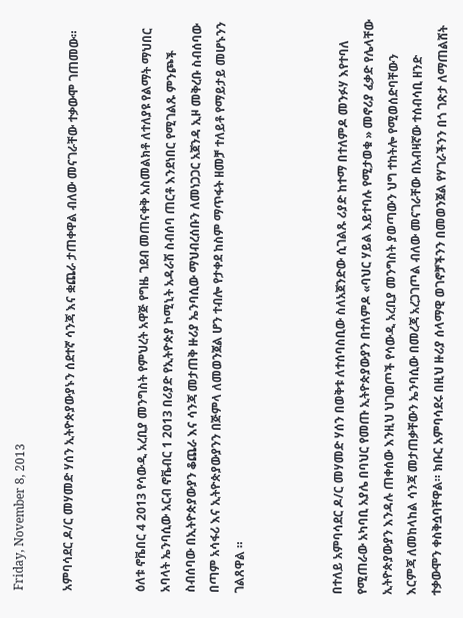Friday, November 8, 2013

አምባሳደር ዶ/ር መሃመድ ሃሰን ኢትዮጵያውያኑን ሰደተኛ ሳንጃ እና ቋጨራ ታጠቀዋል ብለው መናገራቸው ተቃውሞ ገጠመው።


ዕለቱ ኖቬበር 4 2013 የሳውዲ አረቢያ መንግስት የምህረት አዋጅ የግዜ ገደብ መጠናቀቅ አስመልክቶ ለተለያዩ የልማት ማህበር አባላት ኤንባሲው አርብ ኖቬብር 1 2013 በሪያድ የኢትዮጵያ ኮሚኒት አዳራሽ ስብሰባ ጠርቶ እንደነበር የሚገልጹ ምንጮች ስብሰባው በኢትዮጵያውያን ቆጨራ እና ሳንጃ መታጠቅ ዙሪያ ኤንባሲው ማህብረሰቡን ለመነጋጋር አጀንዳ ኢዞ መቅረቡ ስብሰባው በጣም አሳፋሪ እና ኢትዮጵያውያንን በጅምላ ለመወንጀል ሆን ተብሎ የታቀደ ከስም ማጥፋት ዘመቻ ተለይቶ የማይታይ መሆኑንን ገልጸዋል ።



በተለይ አምባሳደር ዶ/ር መሃመድ ሃሰን በወቅቱ ለተሰባስቢው ስለአጀንድው ሲገልጹ ሪያድ ከተማ በተለምዶ መንፉሃ እየተባለ የሚጠራው አካባቢ አያሌ በባህር የመጡ ኢትዮጵያውያን በተለምዶ «ባህር ሃይል እይተባሉ የሚታወቁ » መኖሪያ ፈቃድ የሌላቸው ኢትዮጵያውያን እንዳሉ ጠቀሰው እንዚህ ህገወጦች የሳውዲ አረቢያ መንግስት ያወጣውን ህግ ተከትሎ የሚወሰድባቸውን እርምጃ ለመከላከል ሳንጃ መታጠቃቸውን ኤንባሲው በመረጃ አረጋገጦል ብለው መናገራቸው በአብዛኛው ተሰብሳቢ ዘንድ ተቃውሞን ቀስቅሷባቸዋል። ክቡር አምባሳደሩ በዚህ ዙሪያ ሰላማዊ ወገኖቻችንን በመወንጀል የሃገራችንን በጎ ገጽታ ለማጠልሸት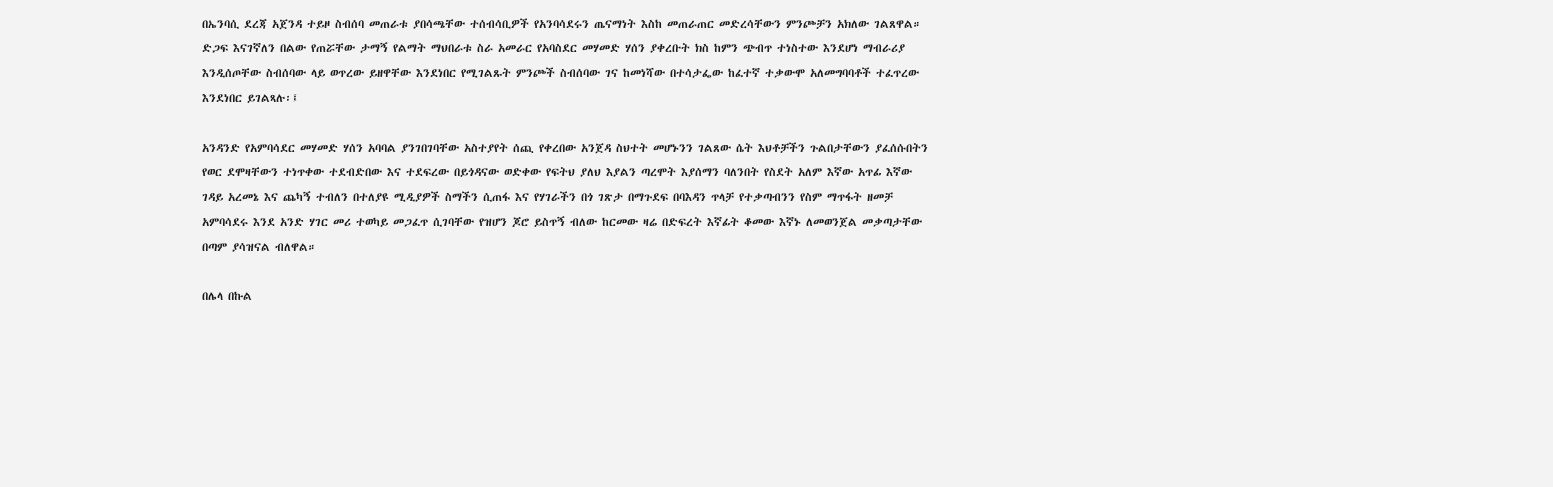በኤንባሲ ደረጃ አጀንዳ ተይዞ ስብሰባ መጠራቱ ያበሳጫቸው ተሰብሳቢዎች የአንባሳደሩን ጤናማነት እስከ መጠራጠር መድረሳቸውን ምንጮቻን አክለው ገልጸዋል። ድጋፍ እናገኛለን በልው የጠሯቸው ታማኝ የልማት ማህበራቱ ስራ አመራር የአባስደር መሃመድ ሃሰን ያቀረቡት ክስ ከምን ጭብጥ ተነስተው እንደሆነ ማብራሪያ እንዲሰጦቸው ስብሰባው ላይ ወጥረው ይዘዋቸው እንደነበር የሚገልጹት ምንጮች ስብሰባው ገና ከመነሻው በተሳታፌው ከፈተኛ ተቃውሞ አለመግባባቶች ተፈጥረው እንደነበር ይገልጻሉ፡፤

አንዳንድ የአምባሳደር መሃመድ ሃሰን አባባል ያንገበገባቸው አስተያየት ሰጪ የቀረበው አንጀዳ ስህተት መሆኑንን ገልጸው ሴት እህቶቻችን ጉልበታቸውን ያፈሰሱበትን የወር ደሞዛቸውን ተነጥቀው ተደብድበው እና ተደፍረው በይጎዳናው ወድቀው የፍትህ ያለህ እያልን ጣረሞት እያሰማን ባለንበት የስደት አለም እኛው አጥፊ እኛው ገዳይ አረመኔ እና ጨካኝ ተብለን በተለያዩ ሚዲያዎች ስማችን ሲጠፋ እና የሃገራችን በጎ ገጽታ በማጉደፍ በባእዳን ጥላቻ የተቃጣብንን የስም ማጥፋት ዘመቻ አምባሳደሩ እንደ አንድ ሃገር መሪ ተወካይ መጋፈጥ ሲገባቸው የዝሆን ጆሮ ይስጥኝ ብለው ከርመው ዛሬ በድፍረት እኛፊት ቆመው እኛኑ ለመወንጀል መቃጣታቸው በጣም ያሳዝናል ብለዋል።

በሌላ በኩል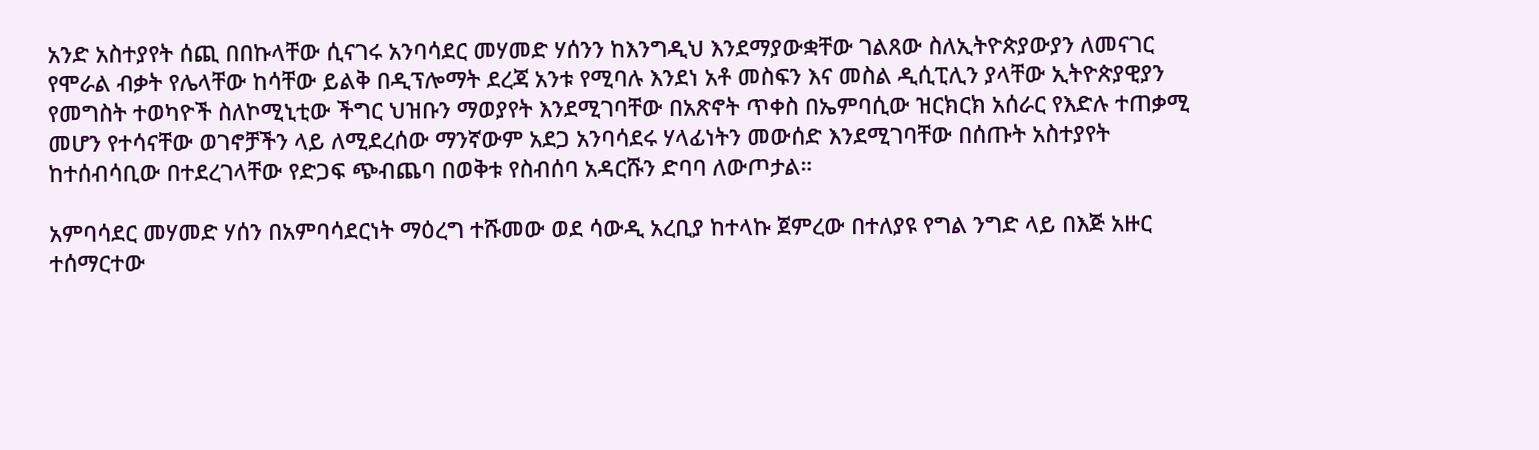አንድ አስተያየት ሰጪ በበኩላቸው ሲናገሩ አንባሳደር መሃመድ ሃሰንን ከእንግዲህ እንደማያውቋቸው ገልጸው ስለኢትዮጵያውያን ለመናገር የሞራል ብቃት የሌላቸው ከሳቸው ይልቅ በዲፕሎማት ደረጃ አንቱ የሚባሉ እንደነ አቶ መስፍን እና መስል ዲሲፒሊን ያላቸው ኢትዮጵያዊያን የመግስት ተወካዮች ስለኮሚኒቲው ችግር ህዝቡን ማወያየት እንደሚገባቸው በአጽኖት ጥቀስ በኤምባሲው ዝርክርክ አሰራር የእድሉ ተጠቃሚ መሆን የተሳናቸው ወገኖቻችን ላይ ለሚደረሰው ማንኛውም አደጋ አንባሳደሩ ሃላፊነትን መውሰድ እንደሚገባቸው በሰጡት አስተያየት ከተሰብሳቢው በተደረገላቸው የድጋፍ ጭብጨባ በወቅቱ የስብሰባ አዳርሹን ድባባ ለውጦታል።

አምባሳደር መሃመድ ሃሰን በአምባሳደርነት ማዕረግ ተሹመው ወደ ሳውዲ አረቢያ ከተላኩ ጀምረው በተለያዩ የግል ንግድ ላይ በእጅ አዙር ተሰማርተው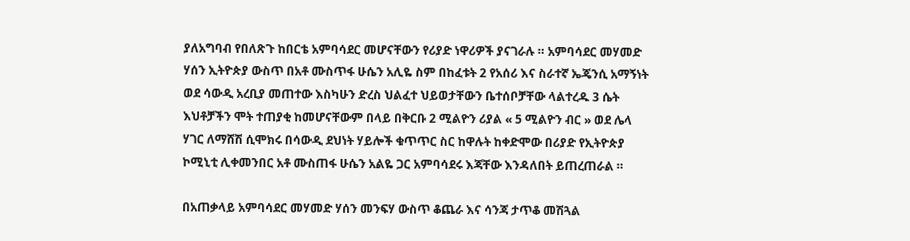ያለአግባብ የበለጽጉ ከበርቴ አምባሳደር መሆናቸውን የሪያድ ነዋሪዎች ያናገራሉ ። አምባሳደር መሃመድ ሃሰን ኢትዮጵያ ውስጥ በአቶ ሙስጥፋ ሁሴን አሊዬ ስም በከፈቱት 2 የአሰሪ እና ስራተኛ ኤጄንሲ አማኝነት ወደ ሳውዲ አረቢያ መጠተው እስካሁን ድረስ ህልፈተ ህይወታቸውን ቤተሰቦቻቸው ላልተረዱ 3 ሴት እህቶቻችን ሞት ተጠያቂ ከመሆናቸውም በላይ በቅርቡ 2 ሚልዮን ሪያል « 5 ሚልዮን ብር » ወደ ሌላ ሃገር ለማሸሽ ሲሞክሩ በሳውዲ ደህነት ሃይሎች ቁጥጥር ስር ከዋሉት ከቀድሞው በሪያድ የኢትዮጵያ ኮሚኒቲ ሊቀመንበር አቶ ሙስጠፋ ሁሴን አልዬ ጋር አምባሳደሩ እጃቸው እንዳለበት ይጠረጠራል ።

በአጠቃላይ አምባሳደር መሃመድ ሃሰን መንፍሃ ውስጥ ቆጨራ እና ሳንጃ ታጥቆ መሽጓል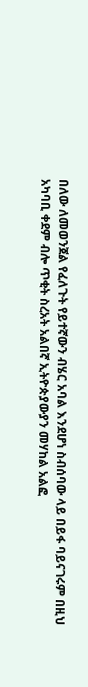በለው ለመወንጀል የፈለጉት የይተኛውን ብሄር አባል እንደሆነ ስብሰባው ላይ በይፋ ባይናገሩም በዚህ አካባቢ ቀደም ብሎ ጥቂት ስረአት አልበኛ ኢትዮጵያውያን መሃከል አልፎ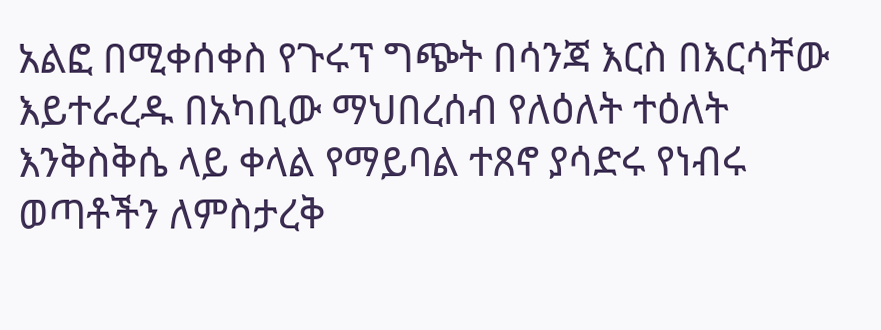አልፎ በሚቀሰቀስ የጉሩፕ ግጭት በሳንጃ እርስ በእርሳቸው እይተራረዱ በአካቢው ማህበረሰብ የለዕለት ተዕለት እንቅስቅሴ ላይ ቀላል የማይባል ተጸኖ ያሳድሩ የነብሩ ወጣቶችን ለምስታረቅ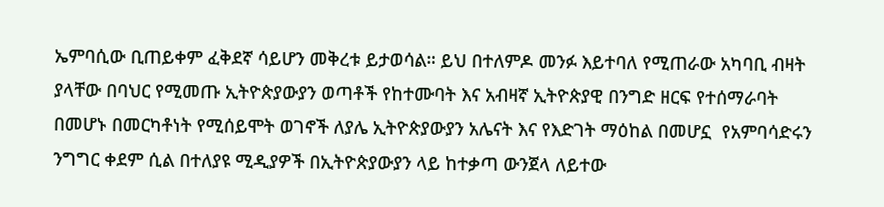ኤምባሲው ቢጠይቀም ፈቅደኛ ሳይሆን መቅረቱ ይታወሳል። ይህ በተለምዶ መንፉ እይተባለ የሚጠራው አካባቢ ብዛት ያላቸው በባህር የሚመጡ ኢትዮጵያውያን ወጣቶች የከተሙባት እና አብዛኛ ኢትዮጵያዊ በንግድ ዘርፍ የተሰማራባት በመሆኑ በመርካቶነት የሚሰይሞት ወገኖች ለያሌ ኢትዮጵያውያን አሌናት እና የእድገት ማዕከል በመሆኗ  የአምባሳድሩን ንግግር ቀደም ሲል በተለያዩ ሚዲያዎች በኢትዮጵያውያን ላይ ከተቃጣ ውንጀላ ለይተው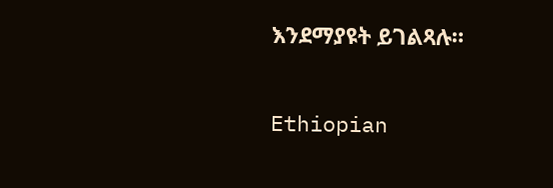እንደማያዩት ይገልጻሉ።

Ethiopian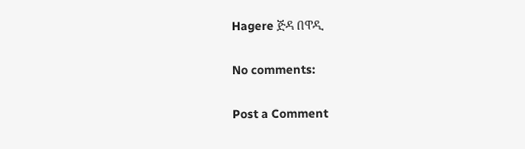Hagere ጅዳ በዋዲ

No comments:

Post a Comment